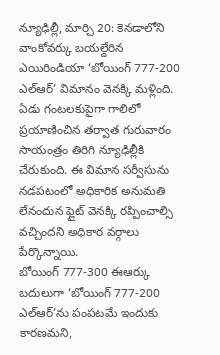న్యూఢిల్లీ, మార్చి 20: కెనడాలోని వాంకోవర్కు బయల్దేరిన ఎయిరిండియా ‘బోయింగ్ 777-200 ఎల్ఆర్’ విమానం వెనక్కి మళ్లింది. ఏడు గంటలకుపైగా గాలిలో ప్రయాణించిన తర్వాత గురువారం సాయంత్రం తిరిగి న్యూఢిల్లీకి చేరుకుంది. ఈ విమాన సర్వీసును నడపటంలో అధికారిక అనుమతి లేనందున ఫ్లైట్ వెనక్కి రప్పించాల్సి వచ్చిందని అధికార వర్గాలు పేర్కొన్నాయి.
బోయింగ్ 777-300 ఈఆర్కు బదులుగా ‘బోయింగ్ 777-200 ఎల్ఆర్’ను పంపటమే ఇందుకు కారణమని,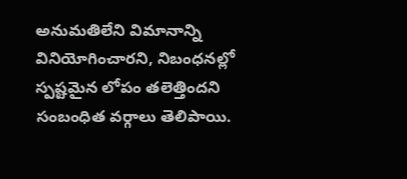అనుమతిలేని విమానాన్ని వినియోగించారని, నిబంధనల్లో స్పష్టమైన లోపం తలెత్తిందని సంబంధిత వర్గాలు తెలిపాయి.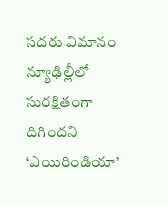సదరు విమానం న్యూఢిల్లీలో సురక్షితంగా దిగిందని ‘ఎయిరిండియా’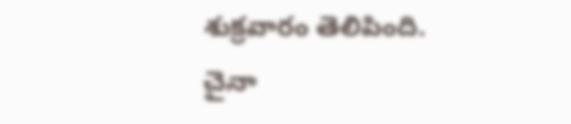శుక్రవారం తెలిపింది. చైనా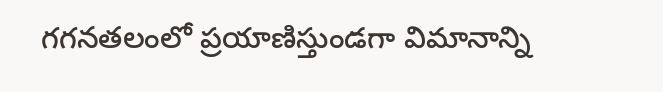గగనతలంలో ప్రయాణిస్తుండగా విమానాన్ని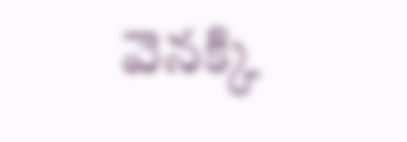వెనక్కి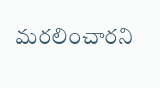మరలించారని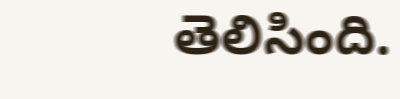తెలిసింది.